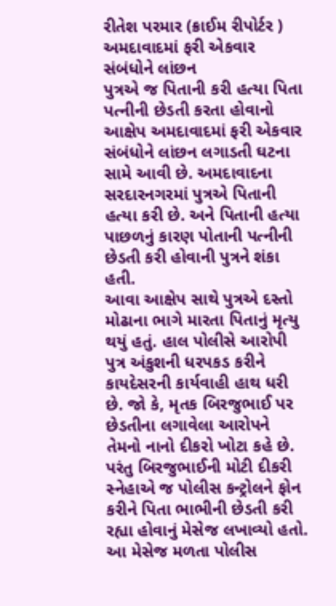રીતેશ પરમાર (ક્રાઈમ રીપોર્ટર )
અમદાવાદમાં ફરી એકવાર સંબંધોને લાંછન
પુત્રએ જ પિતાની કરી હત્યા પિતા પત્નીની છેડતી કરતા હોવાનો આક્ષેપ અમદાવાદમાં ફરી એકવાર સંબંધોને લાંછન લગાડતી ઘટના સામે આવી છે. અમદાવાદના સરદારનગરમાં પુત્રએ પિતાની હત્યા કરી છે. અને પિતાની હત્યા પાછળનું કારણ પોતાની પત્નીની છેડતી કરી હોવાની પુત્રને શંકા હતી.
આવા આક્ષેપ સાથે પુત્રએ દસ્તો મોઢાના ભાગે મારતા પિતાનું મૃત્યુ થયું હતું. હાલ પોલીસે આરોપી પુત્ર અંકુશની ધરપકડ કરીને કાયદેસરની કાર્યવાહી હાથ ધરી છે. જો કે, મૃતક બિરજુભાઈ પર છેડતીના લગાવેલા આરોપને તેમનો નાનો દીકરો ખોટા કહે છે. પરંતુ બિરજુભાઈની મોટી દીકરી સ્નેહાએ જ પોલીસ કન્ટ્રોલને ફોન કરીને પિતા ભાભીની છેડતી કરી રહ્યા હોવાનું મેસેજ લખાવ્યો હતો.
આ મેસેજ મળતા પોલીસ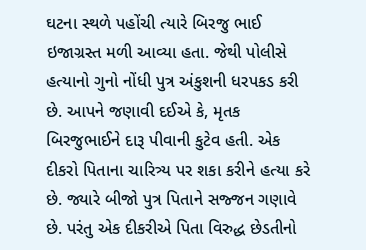ઘટના સ્થળે પહોંચી ત્યારે બિરજુ ભાઈ ઇજાગ્રસ્ત મળી આવ્યા હતા. જેથી પોલીસે હત્યાનો ગુનો નોંધી પુત્ર અંકુશની ધરપકડ કરી છે. આપને જણાવી દઈએ કે, મૃતક બિરજુભાઈને દારૂ પીવાની કુટેવ હતી. એક દીકરો પિતાના ચારિત્ર્ય પર શકા કરીને હત્યા કરે છે. જ્યારે બીજો પુત્ર પિતાને સજ્જન ગણાવે છે. પરંતુ એક દીકરીએ પિતા વિરુદ્ધ છેડતીનો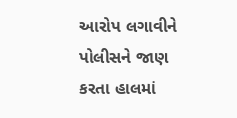આરોપ લગાવીને પોલીસને જાણ કરતા હાલમાં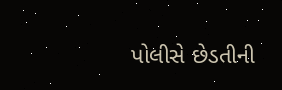પોલીસે છેડતીની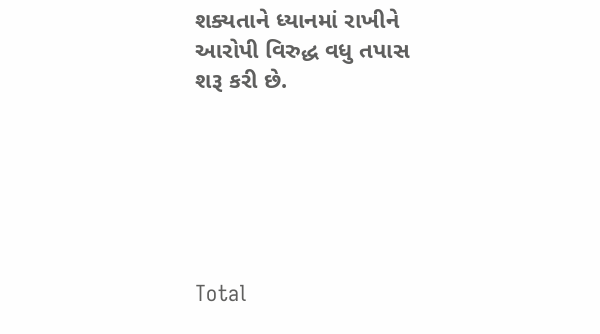શક્યતાને ધ્યાનમાં રાખીને આરોપી વિરુદ્ધ વધુ તપાસ શરૂ કરી છે.






Total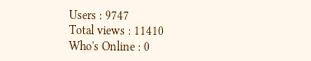Users : 9747
Total views : 11410
Who's Online : 0